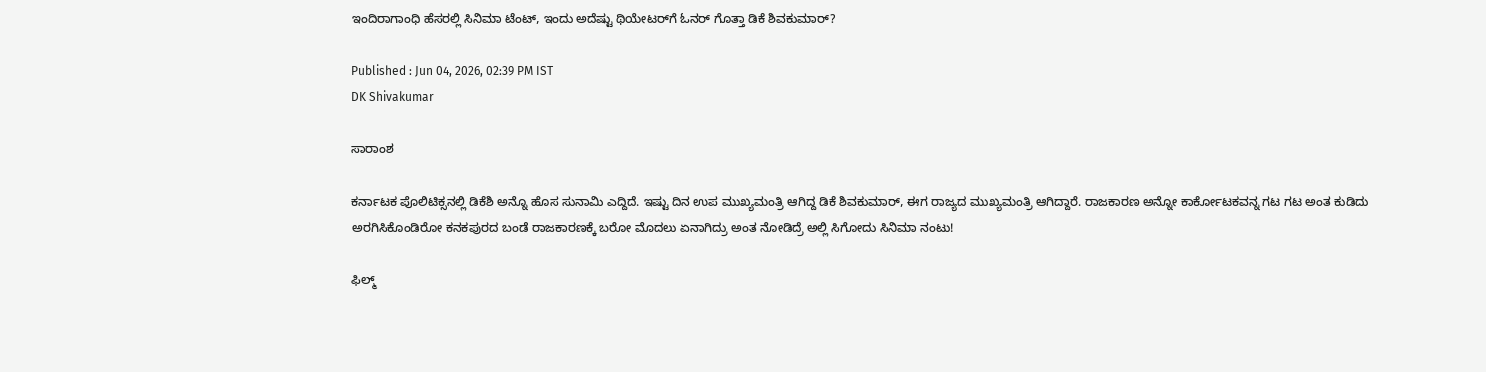ಇಂದಿರಾಗಾಂಧಿ ಹೆಸರಲ್ಲಿ ಸಿನಿಮಾ ಟೆಂಟ್, ಇಂದು ಅದೆಷ್ಟು ಥಿಯೇಟರ್‌ಗೆ ಓನರ್ ಗೊತ್ತಾ ಡಿಕೆ ಶಿವಕುಮಾರ್?

Published : Jun 04, 2026, 02:39 PM IST
DK Shivakumar

ಸಾರಾಂಶ

ಕರ್ನಾಟಕ ಪೊಲಿಟಿಕ್ಸನಲ್ಲಿ ಡಿಕೆಶಿ ಅನ್ನೊ ಹೊಸ ಸುನಾಮಿ ಎದ್ದಿದೆ. ಇಷ್ಟು ದಿನ ಉಪ ಮುಖ್ಯಮಂತ್ರಿ ಆಗಿದ್ದ ಡಿಕೆ ಶಿವಕುಮಾರ್, ಈಗ ರಾಜ್ಯದ ಮುಖ್ಯಮಂತ್ರಿ ಆಗಿದ್ದಾರೆ. ರಾಜಕಾರಣ ಅನ್ನೋ ಕಾರ್ಕೋಟಕವನ್ನ ಗಟ ಗಟ ಅಂತ ಕುಡಿದು ಅರಗಿಸಿಕೊಂಡಿರೋ ಕನಕಪುರದ ಬಂಡೆ ರಾಜಕಾರಣಕ್ಕೆ ಬರೋ ಮೊದಲು ಏನಾಗಿದ್ರು ಅಂತ ನೋಡಿದ್ರೆ ಅಲ್ಲಿ ಸಿಗೋದು ಸಿನಿಮಾ ನಂಟು!

ಫಿಲ್ಮ್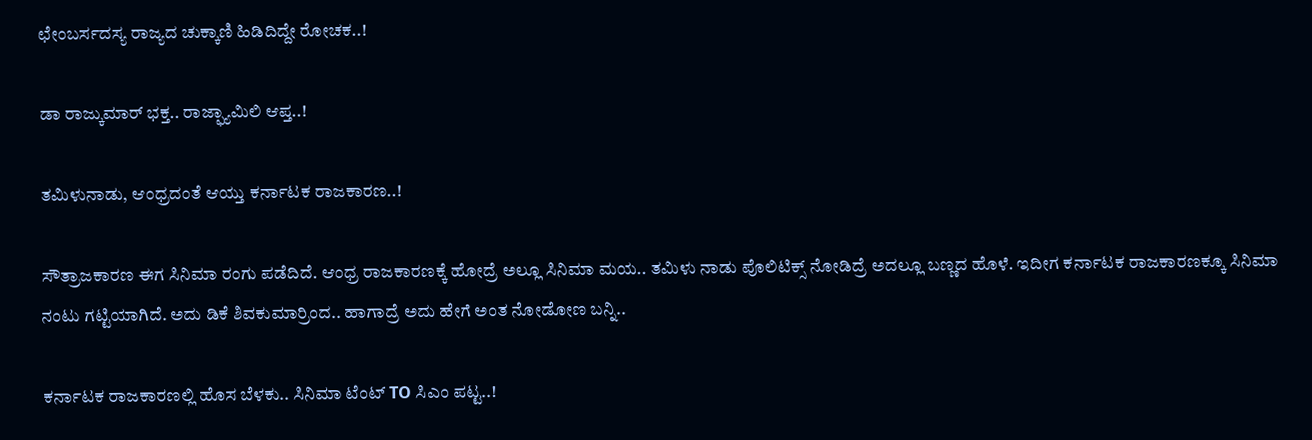ಛೇಂಬರ್ಸದಸ್ಯ ರಾಜ್ಯದ ಚುಕ್ಕಾಣಿ ಹಿಡಿದಿದ್ದೇ ರೋಚಕ..!

ಡಾ ರಾಜ್ಕುಮಾರ್ ಭಕ್ತ.. ರಾಜ್ಫ್ಯಾಮಿಲಿ ಆಪ್ತ..!

ತಮಿಳುನಾಡು, ಆಂಧ್ರದಂತೆ ಆಯ್ತು ಕರ್ನಾಟಕ ರಾಜಕಾರಣ..!

ಸೌತ್ರಾಜಕಾರಣ ಈಗ ಸಿನಿಮಾ ರಂಗು ಪಡೆದಿದೆ. ಆಂಧ್ರ ರಾಜಕಾರಣಕ್ಕೆ ಹೋದ್ರೆ ಅಲ್ಲೂ ಸಿನಿಮಾ ಮಯ.. ತಮಿಳು ನಾಡು ಪೊಲಿಟಿಕ್ಸ್ ನೋಡಿದ್ರೆ ಅದಲ್ಲೂ ಬಣ್ಣದ ಹೊಳೆ. ಇದೀಗ ಕರ್ನಾಟಕ ರಾಜಕಾರಣಕ್ಕೂ ಸಿನಿಮಾ ನಂಟು ಗಟ್ಟಿಯಾಗಿದೆ. ಅದು ಡಿಕೆ ಶಿವಕುಮಾರ್ರಿಂದ.. ಹಾಗಾದ್ರೆ ಅದು ಹೇಗೆ ಅಂತ ನೋಡೋಣ ಬನ್ನಿ..

ಕರ್ನಾಟಕ ರಾಜಕಾರಣಲ್ಲಿ ಹೊಸ ಬೆಳಕು.. ಸಿನಿಮಾ ಟೆಂಟ್ TO ಸಿಎಂ ಪಟ್ಟ..!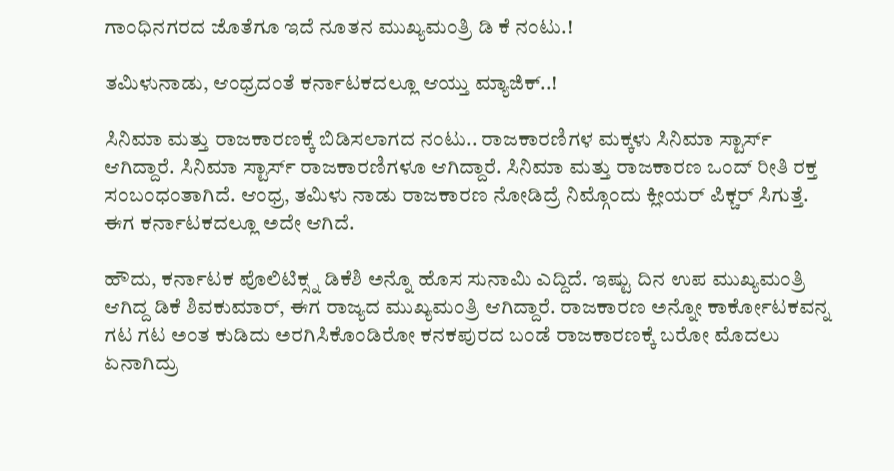ಗಾಂಧಿನಗರದ ಜೊತೆಗೂ ಇದೆ ನೂತನ ಮುಖ್ಯಮಂತ್ರಿ ಡಿ ಕೆ ನಂಟು.!

ತಮಿಳುನಾಡು, ಆಂಧ್ರದಂತೆ ಕರ್ನಾಟಕದಲ್ಲೂ ಆಯ್ತು ಮ್ಯಾಜಿಕ್..!

ಸಿನಿಮಾ ಮತ್ತು ರಾಜಕಾರಣಕ್ಕೆ ಬಿಡಿಸಲಾಗದ ನಂಟು.. ರಾಜಕಾರಣಿಗಳ ಮಕ್ಕಳು ಸಿನಿಮಾ ಸ್ಟಾರ್ಸ್ ಆಗಿದ್ದಾರೆ. ಸಿನಿಮಾ ಸ್ಟಾರ್ಸ್ ರಾಜಕಾರಣಿಗಳೂ ಆಗಿದ್ದಾರೆ. ಸಿನಿಮಾ ಮತ್ತು ರಾಜಕಾರಣ ಒಂದ್ ರೀತಿ ರಕ್ತ ಸಂಬಂಧಂತಾಗಿದೆ. ಆಂಧ್ರ, ತಮಿಳು ನಾಡು ರಾಜಕಾರಣ ನೋಡಿದ್ರೆ ನಿಮ್ಗೊಂದು ಕ್ಲೀಯರ್ ಪಿಕ್ಚರ್ ಸಿಗುತ್ತೆ. ಈಗ ಕರ್ನಾಟಕದಲ್ಲೂ ಅದೇ ಆಗಿದೆ.

ಹೌದು, ಕರ್ನಾಟಕ ಪೊಲಿಟಿಕ್ಸ್ನ ಡಿಕೆಶಿ ಅನ್ನೊ ಹೊಸ ಸುನಾಮಿ ಎದ್ದಿದೆ. ಇಷ್ಟು ದಿನ ಉಪ ಮುಖ್ಯಮಂತ್ರಿ ಆಗಿದ್ದ ಡಿಕೆ ಶಿವಕುಮಾರ್, ಈಗ ರಾಜ್ಯದ ಮುಖ್ಯಮಂತ್ರಿ ಆಗಿದ್ದಾರೆ. ರಾಜಕಾರಣ ಅನ್ನೋ ಕಾರ್ಕೋಟಕವನ್ನ ಗಟ ಗಟ ಅಂತ ಕುಡಿದು ಅರಗಿಸಿಕೊಂಡಿರೋ ಕನಕಪುರದ ಬಂಡೆ ರಾಜಕಾರಣಕ್ಕೆ ಬರೋ ಮೊದಲು ಏನಾಗಿದ್ರು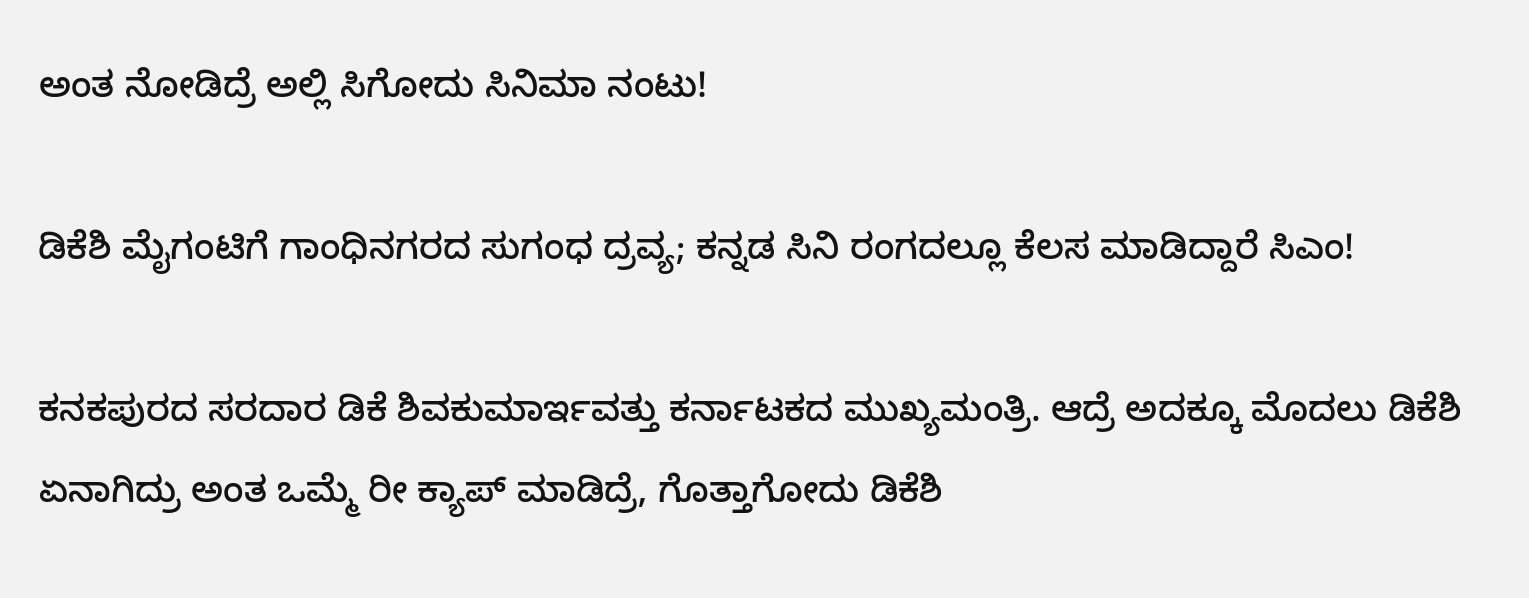ಅಂತ ನೋಡಿದ್ರೆ ಅಲ್ಲಿ ಸಿಗೋದು ಸಿನಿಮಾ ನಂಟು!

ಡಿಕೆಶಿ ಮೈಗಂಟಿಗೆ ಗಾಂಧಿನಗರದ ಸುಗಂಧ ದ್ರವ್ಯ; ಕನ್ನಡ ಸಿನಿ ರಂಗದಲ್ಲೂ ಕೆಲಸ ಮಾಡಿದ್ದಾರೆ ಸಿಎಂ!

ಕನಕಪುರದ ಸರದಾರ ಡಿಕೆ ಶಿವಕುಮಾರ್ಇವತ್ತು ಕರ್ನಾಟಕದ ಮುಖ್ಯಮಂತ್ರಿ. ಆದ್ರೆ ಅದಕ್ಕೂ ಮೊದಲು ಡಿಕೆಶಿ ಏನಾಗಿದ್ರು ಅಂತ ಒಮ್ಮೆ ರೀ ಕ್ಯಾಪ್ ಮಾಡಿದ್ರೆ, ಗೊತ್ತಾಗೋದು ಡಿಕೆಶಿ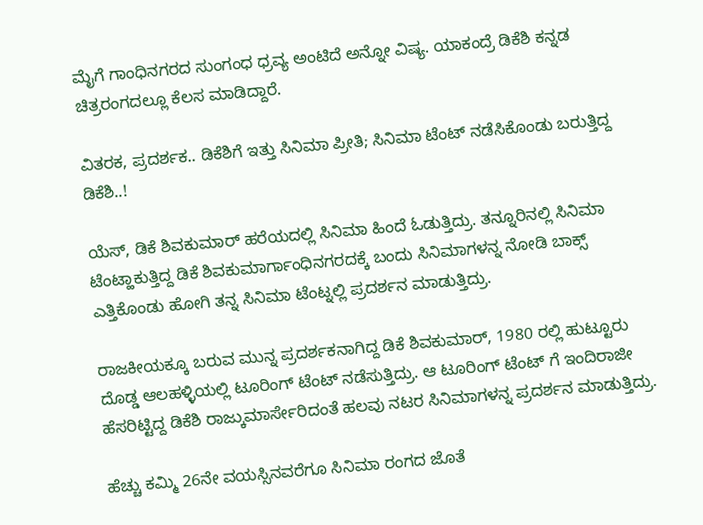ಮೈಗೆ ಗಾಂಧಿನಗರದ ಸುಂಗಂಧ ಧ್ರವ್ಯ ಅಂಟಿದೆ ಅನ್ನೋ ವಿಷ್ಯ. ಯಾಕಂದ್ರೆ ಡಿಕೆಶಿ ಕನ್ನಡ ಚಿತ್ರರಂಗದಲ್ಲೂ ಕೆಲಸ ಮಾಡಿದ್ದಾರೆ.

ವಿತರಕ, ಪ್ರದರ್ಶಕ.. ಡಿಕೆಶಿಗೆ ಇತ್ತು ಸಿನಿಮಾ ಪ್ರೀತಿ; ಸಿನಿಮಾ ಟೆಂಟ್ ನಡೆಸಿಕೊಂಡು ಬರುತ್ತಿದ್ದ ಡಿಕೆಶಿ..!

ಯೆಸ್, ಡಿಕೆ ಶಿವಕುಮಾರ್ ಹರೆಯದಲ್ಲಿ ಸಿನಿಮಾ ಹಿಂದೆ ಓಡುತ್ತಿದ್ರು. ತನ್ನೂರಿನಲ್ಲಿ ಸಿನಿಮಾ ಟೆಂಟ್ಹಾಕುತ್ತಿದ್ದ ಡಿಕೆ ಶಿವಕುಮಾರ್ಗಾಂಧಿನಗರದಕ್ಕೆ ಬಂದು ಸಿನಿಮಾಗಳನ್ನ ನೋಡಿ ಬಾಕ್ಸ್ ಎತ್ತಿಕೊಂಡು ಹೋಗಿ ತನ್ನ ಸಿನಿಮಾ ಟೆಂಟ್ನಲ್ಲಿ ಪ್ರದರ್ಶನ ಮಾಡುತ್ತಿದ್ರು.

ರಾಜಕೀಯಕ್ಕೂ ಬರುವ ಮುನ್ನ ಪ್ರದರ್ಶಕನಾಗಿದ್ದ ಡಿಕೆ ಶಿವಕುಮಾರ್, 1980 ರಲ್ಲಿ ಹುಟ್ಟೂರು ದೊಡ್ಡ ಆಲಹಳ್ಳಿಯಲ್ಲಿ ಟೂರಿಂಗ್ ಟೆಂಟ್ ನಡೆಸುತ್ತಿದ್ರು. ಆ ಟೂರಿಂಗ್ ಟೆಂಟ್ ಗೆ ಇಂದಿರಾಜೀ ಹೆಸರಿಟ್ಟಿದ್ದ ಡಿಕೆಶಿ ರಾಜ್ಕುಮಾರ್ಸೇರಿದಂತೆ ಹಲವು ನಟರ ಸಿನಿಮಾಗಳನ್ನ ಪ್ರದರ್ಶನ ಮಾಡುತ್ತಿದ್ರು.

ಹೆಚ್ಚು ಕಮ್ಮಿ 26ನೇ ವಯಸ್ಸಿನವರೆಗೂ ಸಿನಿಮಾ ರಂಗದ ಜೊತೆ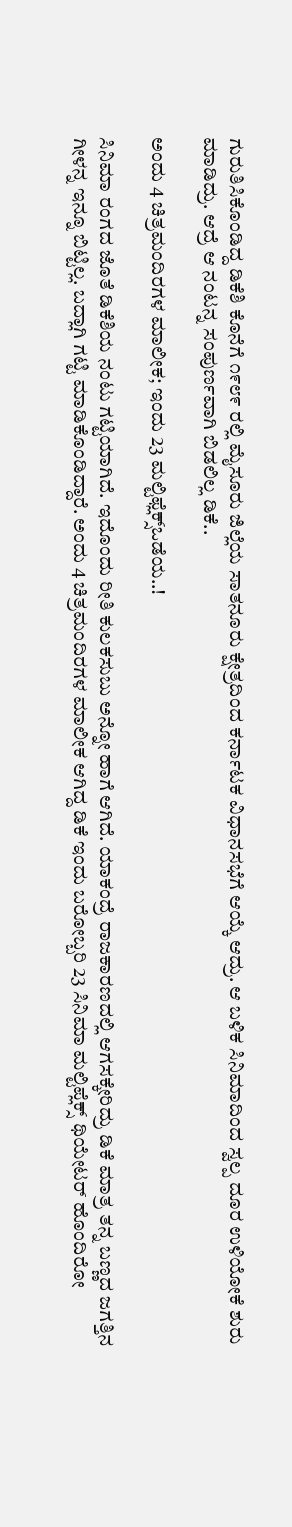ಗುರುತಿಸಿಕೊಂಡಿದ್ದ ಡಿಕೆಶಿ ಕೊನೆಗೆ ೧೯೮೯ ರಲ್ಲಿ ಮೈಸೂರು ಜಿಲ್ಲೆಯ ಸಾತನೂರು ಕ್ಷೇತ್ರದಿಂದ ಕರ್ನಾಟಕ ವಿಧಾನಸಭೆಗೆ ಆಯ್ಕೆ ಆದ್ರು. ಆ ಬಳಿಕ ಸಿನಿಮಾದಿಂದ ಸ್ವಲ್ಪ ದೂರ ಉಳಿಯೋಕೆ ಶುರು ಮಾಡಿದ್ರು. ಆದ್ರೆ ಆ ನಂಟನ್ನ ಸಂಪುರ್ಣವಾಗಿ ಬಿಡಲಿಲ್ಲ ಡಿಕೆ..

ಅಂದು 4 ಚಿತ್ರಮಂದಿರಗಳ ಮಾಲೀಕ; ಇಂದು 23 ಮಲ್ಟಿಫ್ಲೆಕ್ಸ್ಒಡೆಯ..!

ಸಿನಿಮಾ ರಂಗದ ಜೊತೆ ಡಿಕೆಶಿಯ ನಂಟು ಗಟ್ಟಿಯಾಗಿದೆ. ಇದೊಂದು ರೀತಿ ಕುಲಕಸುಬು ಅನ್ನೋ ಹಾಗೆ ಆಗಿದೆ. ಯಾಕಂದ್ರೆ ರಾಜಕಾರಣದಲ್ಲಿ ಆಗಸಕ್ಕೇರಿದ್ರು ಡಿಕೆ ಮಾತ್ರ ತನ್ನ ಬಣ್ಣದ ಜಗತ್ತಿನ ಗೀಳನ್ನ ಇನ್ನೂ ಬಿಟ್ಟಿಲ್ಲ. ಬದ್ಲಾಗಿ ಗಟ್ಟಿ ಮಾಡಿಕೊಂಡಿದ್ದಾರೆ. ಅಂದು 4 ಚಿತ್ರಮಂದಿರಗಳ ಮಾಲೀಕ ಆಗಿದ್ದ ಡಿಕೆ ಇಂದು ಬರೋಬ್ಬರಿ 23 ಸಿನಿಮಾ ಮಲ್ಟಿಪ್ಲೆಕ್ಸ್ ಥಿಯೇಟರ್ ಹೊಂದಿರೋ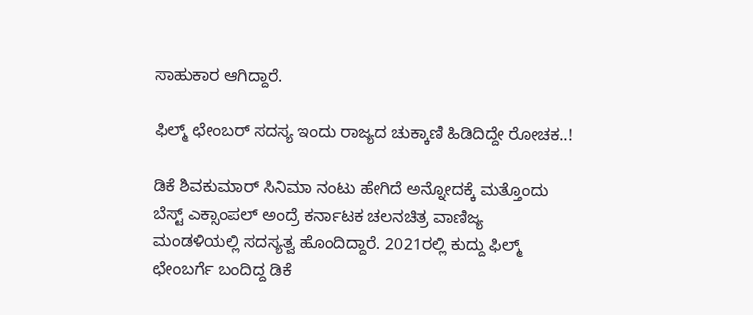ಸಾಹುಕಾರ ಆಗಿದ್ದಾರೆ.

ಫಿಲ್ಮ್ ಛೇಂಬರ್ ಸದಸ್ಯ ಇಂದು ರಾಜ್ಯದ ಚುಕ್ಕಾಣಿ ಹಿಡಿದಿದ್ದೇ ರೋಚಕ..!

ಡಿಕೆ ಶಿವಕುಮಾರ್ ಸಿನಿಮಾ ನಂಟು ಹೇಗಿದೆ ಅನ್ನೋದಕ್ಕೆ ಮತ್ತೊಂದು ಬೆಸ್ಟ್ ಎಕ್ಸಾಂಪಲ್ ಅಂದ್ರೆ ಕರ್ನಾಟಕ ಚಲನಚಿತ್ರ ವಾಣಿಜ್ಯ ಮಂಡಳಿಯಲ್ಲಿ ಸದಸ್ಯತ್ವ ಹೊಂದಿದ್ದಾರೆ. 2021ರಲ್ಲಿ ಕುದ್ದು ಫಿಲ್ಮ್ ಛೇಂಬರ್ಗೆ ಬಂದಿದ್ದ ಡಿಕೆ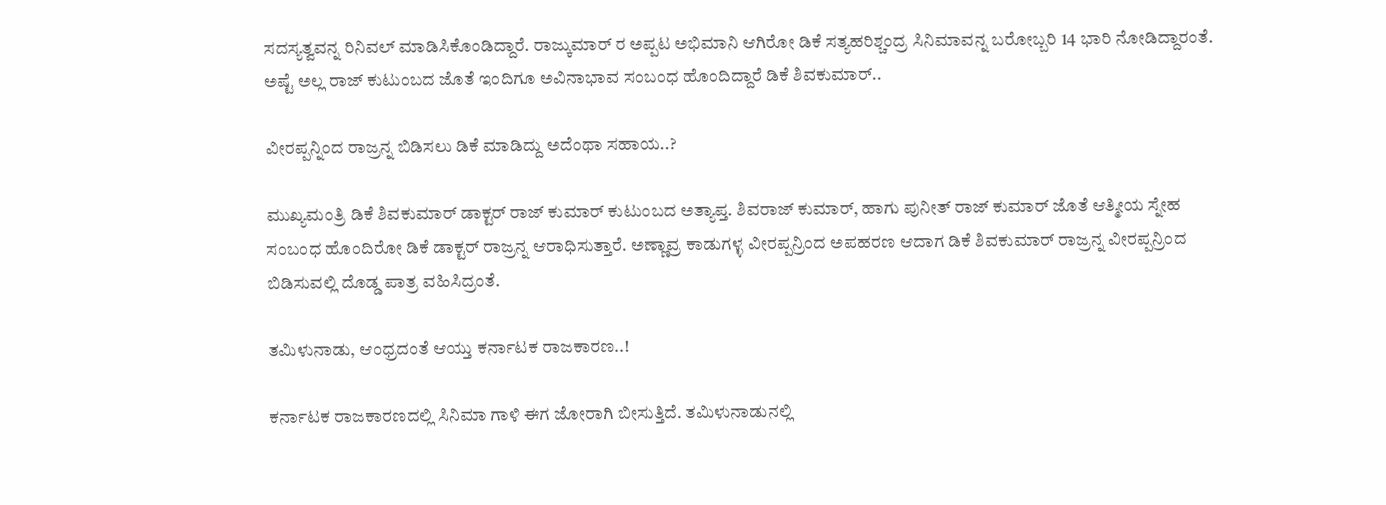ಸದಸ್ಯತ್ವವನ್ನ ರಿನಿವಲ್ ಮಾಡಿಸಿಕೊಂಡಿದ್ದಾರೆ. ರಾಜ್ಕುಮಾರ್ ರ ಅಪ್ಪಟ ಅಭಿಮಾನಿ ಆಗಿರೋ ಡಿಕೆ ಸತ್ಯಹರಿಶ್ಚಂದ್ರ ಸಿನಿಮಾವನ್ನ ಬರೋಬ್ಬರಿ 14 ಭಾರಿ ನೋಡಿದ್ದಾರಂತೆ. ಅಷ್ಟೆ ಅಲ್ಲ ರಾಜ್ ಕುಟುಂಬದ ಜೊತೆ ಇಂದಿಗೂ ಅವಿನಾಭಾವ ಸಂಬಂಧ ಹೊಂದಿದ್ದಾರೆ ಡಿಕೆ ಶಿವಕುಮಾರ್..

ವೀರಪ್ಪನ್ನಿಂದ ರಾಜ್ರನ್ನ ಬಿಡಿಸಲು ಡಿಕೆ ಮಾಡಿದ್ದು ಅದೆಂಥಾ ಸಹಾಯ..?

ಮುಖ್ಯಮಂತ್ರಿ ಡಿಕೆ ಶಿವಕುಮಾರ್ ಡಾಕ್ಟರ್ ರಾಜ್ ಕುಮಾರ್ ಕುಟುಂಬದ ಅತ್ಯಾಪ್ತ. ಶಿವರಾಜ್ ಕುಮಾರ್, ಹಾಗು ಪುನೀತ್ ರಾಜ್ ಕುಮಾರ್ ಜೊತೆ ಆತ್ಮೀಯ ಸ್ನೇಹ ಸಂಬಂಧ ಹೊಂದಿರೋ ಡಿಕೆ ಡಾಕ್ಟರ್ ರಾಜ್ರನ್ನ ಆರಾಧಿಸುತ್ತಾರೆ. ಅಣ್ಣಾವ್ರ ಕಾಡುಗಳ್ಳ ವೀರಪ್ಪನ್ರಿಂದ ಅಪಹರಣ ಆದಾಗ ಡಿಕೆ ಶಿವಕುಮಾರ್ ರಾಜ್ರನ್ನ ವೀರಪ್ಪನ್ರಿಂದ ಬಿಡಿಸುವಲ್ಲಿ ದೊಡ್ಡ ಪಾತ್ರ ವಹಿಸಿದ್ರಂತೆ.

ತಮಿಳುನಾಡು, ಆಂಧ್ರದಂತೆ ಆಯ್ತು ಕರ್ನಾಟಕ ರಾಜಕಾರಣ..!

ಕರ್ನಾಟಕ ರಾಜಕಾರಣದಲ್ಲಿ ಸಿನಿಮಾ ಗಾಳಿ ಈಗ ಜೋರಾಗಿ ಬೀಸುತ್ತಿದೆ. ತಮಿಳುನಾಡುನಲ್ಲಿ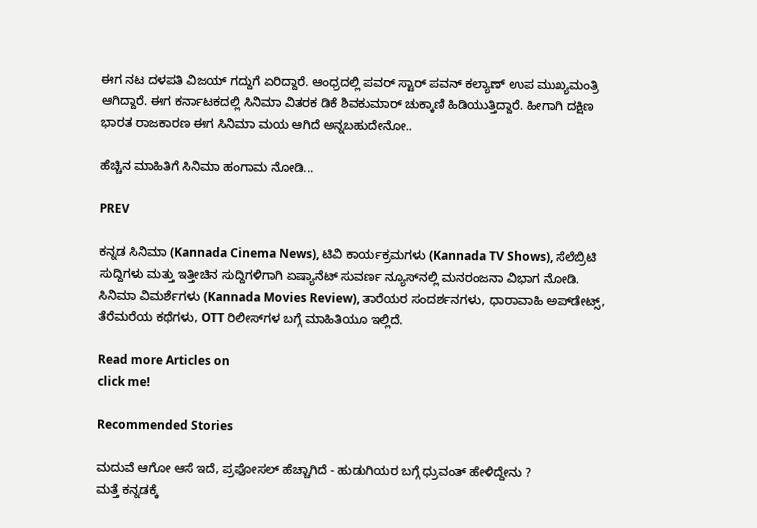ಈಗ ನಟ ದಳಪತಿ ವಿಜಯ್ ಗದ್ದುಗೆ ಏರಿದ್ದಾರೆ. ಆಂಧ್ರದಲ್ಲಿ ಪವರ್ ಸ್ಟಾರ್ ಪವನ್ ಕಲ್ಯಾಣ್ ಉಪ ಮುಖ್ಯಮಂತ್ರಿ ಆಗಿದ್ದಾರೆ. ಈಗ ಕರ್ನಾಟಕದಲ್ಲಿ ಸಿನಿಮಾ ವಿತರಕ ಡಿಕೆ ಶಿವಕುಮಾರ್ ಚುಕ್ಕಾಣಿ ಹಿಡಿಯುತ್ತಿದ್ದಾರೆ. ಹೀಗಾಗಿ ದಕ್ಷಿಣ ಭಾರತ ರಾಜಕಾರಣ ಈಗ ಸಿನಿಮಾ ಮಯ ಆಗಿದೆ ಅನ್ನಬಹುದೇನೋ..

ಹೆಚ್ಚಿನ ಮಾಹಿತಿಗೆ ಸಿನಿಮಾ ಹಂಗಾಮ ನೋಡಿ...

PREV

ಕನ್ನಡ ಸಿನಿಮಾ (Kannada Cinema News), ಟಿವಿ ಕಾರ್ಯಕ್ರಮಗಳು (Kannada TV Shows), ಸೆಲೆಬ್ರಿಟಿ ಸುದ್ದಿಗಳು ಮತ್ತು ಇತ್ತೀಚಿನ ಸುದ್ದಿಗಳಿಗಾಗಿ ಏಷ್ಯಾನೆಟ್ ಸುವರ್ಣ ನ್ಯೂಸ್‌ನಲ್ಲಿ ಮನರಂಜನಾ ವಿಭಾಗ ನೋಡಿ. ಸಿನಿಮಾ ವಿಮರ್ಶೆಗಳು (Kannada Movies Review), ತಾರೆಯರ ಸಂದರ್ಶನಗಳು, ಧಾರಾವಾಹಿ ಅಪ್‌ಡೇಟ್ಸ್‌, ತೆರೆಮರೆಯ ಕಥೆಗಳು, OTT ರಿಲೀಸ್‌ಗಳ ಬಗ್ಗೆ ಮಾಹಿತಿಯೂ ಇಲ್ಲಿದೆ.

Read more Articles on
click me!

Recommended Stories

ಮದುವೆ ಆಗೋ ಆಸೆ ಇದೆ, ಪ್ರಫೋಸಲ್‌ ಹೆಚ್ಚಾಗಿದೆ - ಹುಡುಗಿಯರ ಬಗ್ಗೆ ಧ್ರುವಂತ್‌ ಹೇಳಿದ್ದೇನು ?
ಮತ್ತೆ ಕನ್ನಡಕ್ಕೆ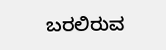ಬರಲಿರುವ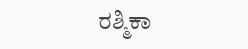ರಶ್ಮಿಕಾ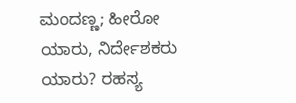ಮಂದಣ್ಣ; ಹೀರೋ ಯಾರು, ನಿರ್ದೇಶಕರು ಯಾರು? ರಹಸ್ಯ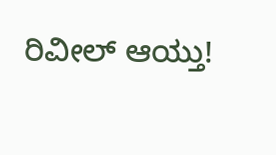ರಿವೀಲ್ ಆಯ್ತು!